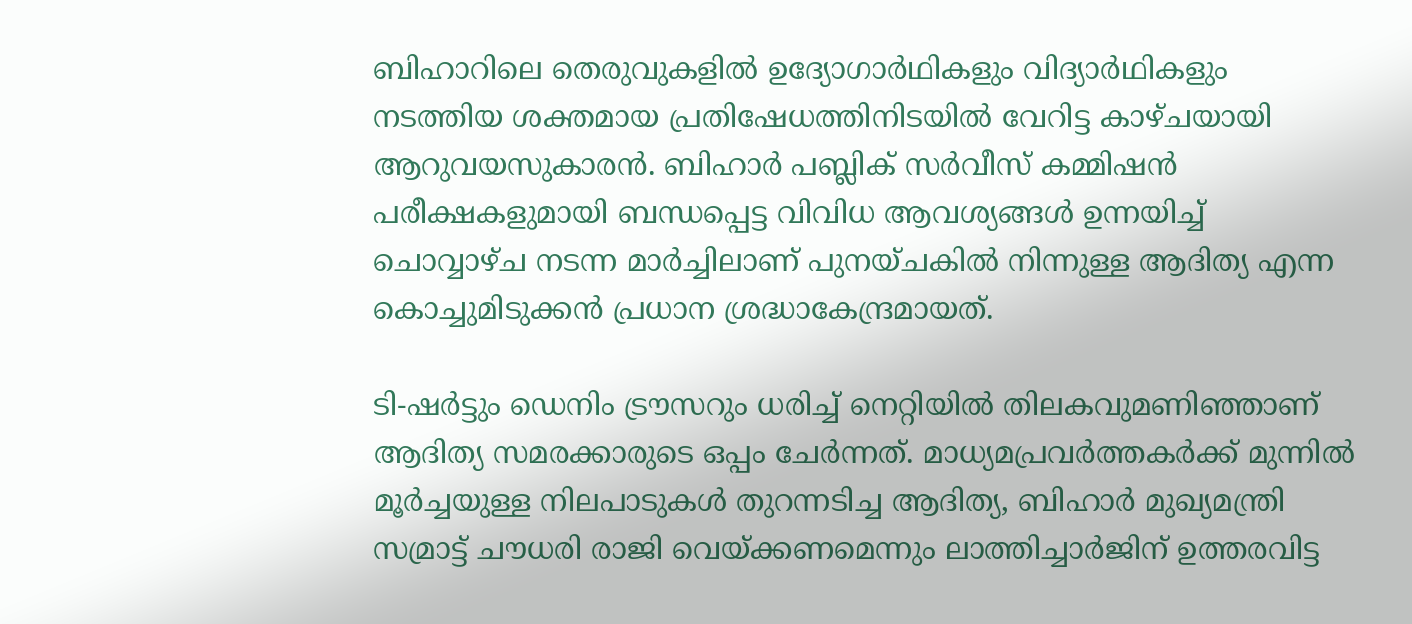ബിഹാറിലെ തെരുവുകളിൽ ഉദ്യോഗാർഥികളും വിദ്യാർഥികളും നടത്തിയ ശക്തമായ പ്രതിഷേധത്തിനിടയിൽ വേറിട്ട കാഴ്ചയായി ആറുവയസുകാരൻ. ബിഹാർ പബ്ലിക് സർവീസ് കമ്മിഷൻ പരീക്ഷകളുമായി ബന്ധപ്പെട്ട വിവിധ ആവശ്യങ്ങൾ ഉന്നയിച്ച് ചൊവ്വാഴ്ച നടന്ന മാർച്ചിലാണ് പുനയ്ചകില്‍ നിന്നുള്ള ആദിത്യ എന്ന കൊച്ചുമിടുക്കൻ പ്രധാന ശ്രദ്ധാകേന്ദ്രമായത്.

ടി-ഷർട്ടും ഡെനിം ട്രൗസറും ധരിച്ച് നെറ്റിയിൽ തിലകവുമണിഞ്ഞാണ് ആദിത്യ സമരക്കാരുടെ ഒപ്പം ചേർന്നത്. മാധ്യമപ്രവർത്തകർക്ക് മുന്നിൽ മൂർച്ചയുള്ള നിലപാടുകൾ തുറന്നടിച്ച ആദിത്യ, ബിഹാർ മുഖ്യമന്ത്രി സമ്രാട്ട് ചൗധരി രാജി വെയ്ക്കണമെന്നും ലാത്തിച്ചാർജിന് ഉത്തരവിട്ട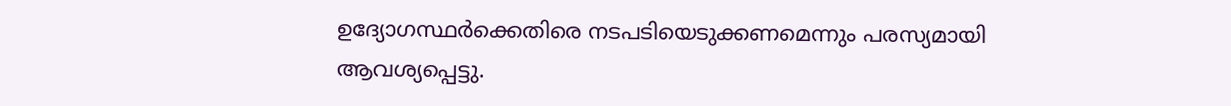ഉദ്യോഗസ്ഥർക്കെതിരെ നടപടിയെടുക്കണമെന്നും പരസ്യമായി ആവശ്യപ്പെട്ടു.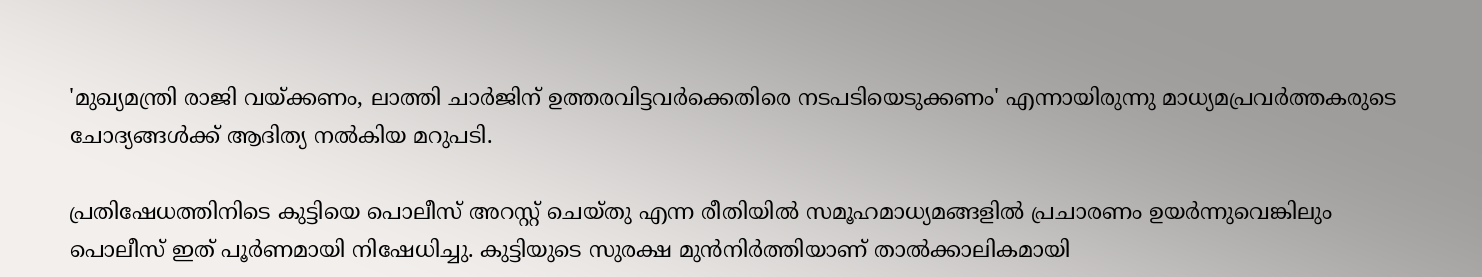'മുഖ്യമന്ത്രി രാജി വയ്ക്കണം, ലാത്തി ചാര്‍ജിന് ഉത്തരവിട്ടവര്‍ക്കെതിരെ നടപടിയെടുക്കണം' എന്നായിരുന്നു മാധ്യമപ്രവർത്തകരുടെ ചോദ്യങ്ങൾക്ക് ആദിത്യ നൽകിയ മറുപടി.

പ്രതിഷേധത്തിനിടെ കുട്ടിയെ പൊലീസ് അറസ്റ്റ് ചെയ്തു എന്ന രീതിയിൽ സമൂഹമാധ്യമങ്ങളില്‍ പ്രചാരണം ഉയർന്നുവെങ്കിലും പൊലീസ് ഇത് പൂർണമായി നിഷേധിച്ചു. കുട്ടിയുടെ സുരക്ഷ മുൻനിർത്തിയാണ് താൽക്കാലികമായി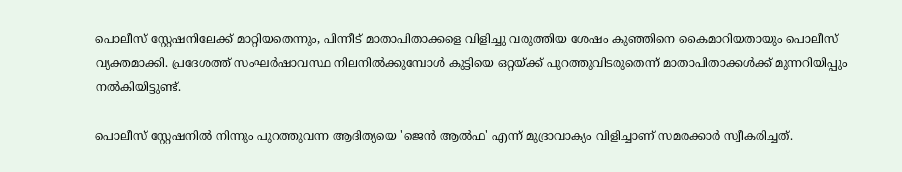പൊലീസ് സ്റ്റേഷനിലേക്ക് മാറ്റിയതെന്നും, പിന്നീട് മാതാപിതാക്കളെ വിളിച്ചു വരുത്തിയ ശേഷം കുഞ്ഞിനെ കൈമാറിയതായും പൊലീസ് വ്യക്തമാക്കി. പ്രദേശത്ത് സംഘർഷാവസ്ഥ നിലനിൽക്കുമ്പോൾ കുട്ടിയെ ഒറ്റയ്ക്ക് പുറത്തുവിടരുതെന്ന് മാതാപിതാക്കൾക്ക് മുന്നറിയിപ്പും നൽകിയിട്ടുണ്ട്.

പൊലീസ് സ്റ്റേഷനിൽ നിന്നും പുറത്തുവന്ന ആദിത്യയെ 'ജെൻ ആൽഫ' എന്ന് മുദ്രാവാക്യം വിളിച്ചാണ് സമരക്കാർ സ്വീകരിച്ചത്.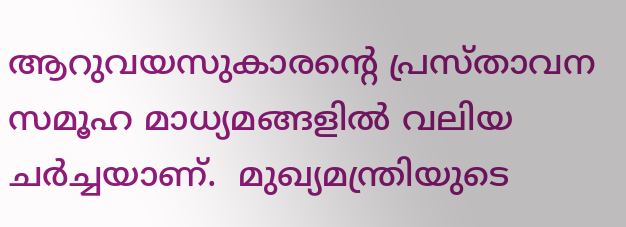ആറുവയസുകാരന്റെ പ്രസ്താവന സമൂഹ മാധ്യമങ്ങളില്‍ വലിയ ചർച്ചയാണ്.  മുഖ്യമന്ത്രിയുടെ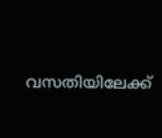വസതിയിലേക്ക്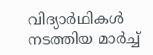വിദ്യാർഥികൾ നടത്തിയ മാർച്ച്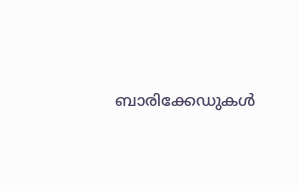ബാരിക്കേഡുകൾ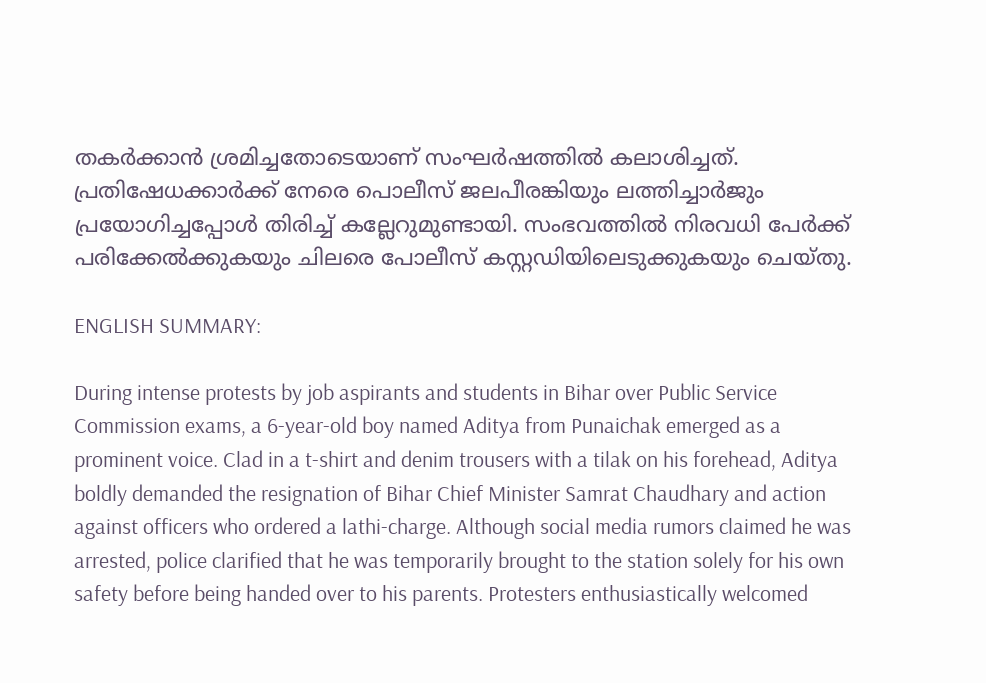തകർക്കാൻ ശ്രമിച്ചതോടെയാണ് സംഘർഷത്തിൽ കലാശിച്ചത്. പ്രതിഷേധക്കാർക്ക് നേരെ പൊലീസ് ജലപീരങ്കിയും ലത്തിച്ചാർജും പ്രയോഗിച്ചപ്പോൾ തിരിച്ച് കല്ലേറുമുണ്ടായി. സംഭവത്തിൽ നിരവധി പേർക്ക് പരിക്കേൽക്കുകയും ചിലരെ പോലീസ് കസ്റ്റഡിയിലെടുക്കുകയും ചെയ്തു.

ENGLISH SUMMARY:

During intense protests by job aspirants and students in Bihar over Public Service Commission exams, a 6-year-old boy named Aditya from Punaichak emerged as a prominent voice. Clad in a t-shirt and denim trousers with a tilak on his forehead, Aditya boldly demanded the resignation of Bihar Chief Minister Samrat Chaudhary and action against officers who ordered a lathi-charge. Although social media rumors claimed he was arrested, police clarified that he was temporarily brought to the station solely for his own safety before being handed over to his parents. Protesters enthusiastically welcomed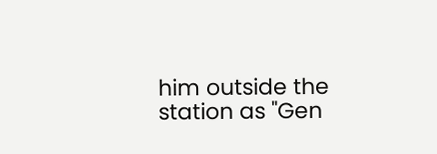him outside the station as "Gen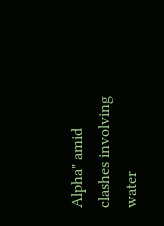Alpha" amid clashes involving water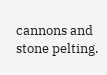cannons and stone pelting.